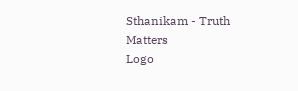Sthanikam - Truth Matters
Logo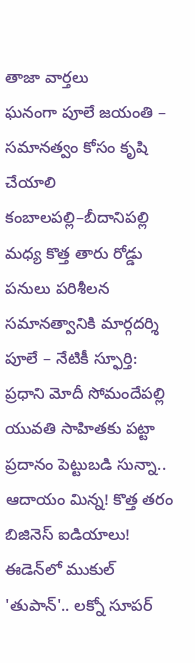తాజా వార్తలు
ఘనంగా పూలే జయంతి – సమానత్వం కోసం కృషి చేయాలి కంబాలపల్లి–బీదానిపల్లి మధ్య కొత్త తారు రోడ్డు పనులు పరిశీలన సమానత్వానికి మార్గదర్శి పూలే – నేటికీ స్ఫూర్తి: ప్రధాని మోదీ సోమందేపల్లి యువతి సాహితకు పట్టా ప్రదానం పెట్టుబడి సున్నా.. ఆదాయం మిన్న! కొత్త తరం బిజినెస్ ఐడియాలు! ఈడెన్‌లో ముకుల్ 'తుపాన్'.. లక్నో సూపర్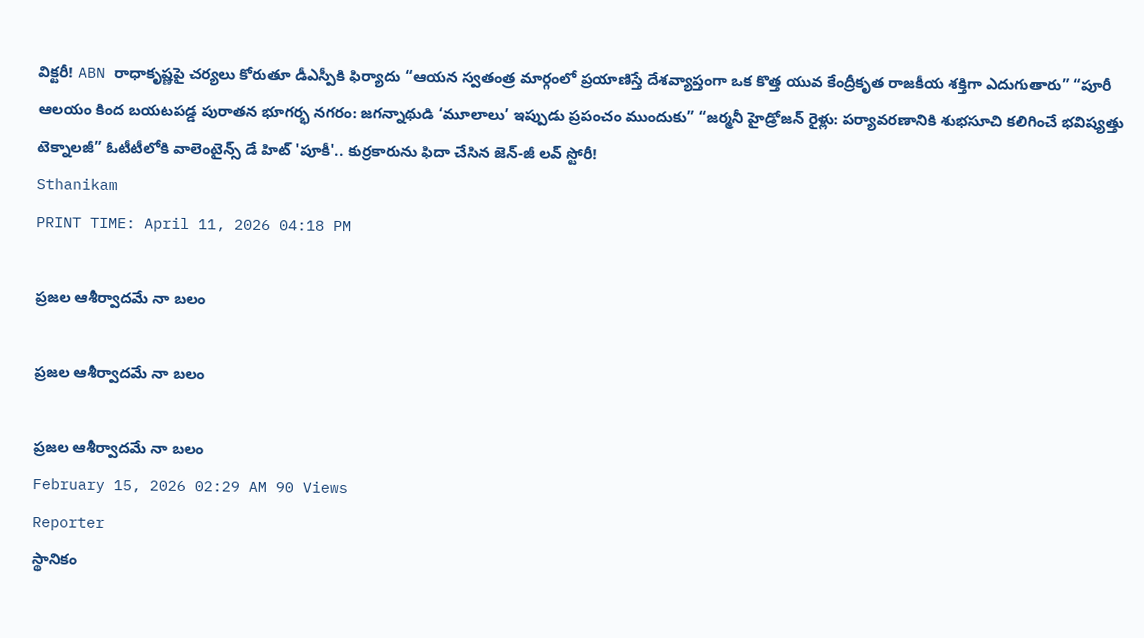విక్టరీ! ABN రాధాకృష్ణపై చర్యలు కోరుతూ డీఎస్పీకి ఫిర్యాదు “ఆయన స్వతంత్ర మార్గంలో ప్రయాణిస్తే దేశవ్యాప్తంగా ఒక కొత్త యువ కేంద్రీకృత రాజకీయ శక్తిగా ఎదుగుతారు” “పూరీ ఆలయం కింద బయటపడ్డ పురాతన భూగర్భ నగరం: జగన్నాథుడి ‘మూలాలు’ ఇప్పుడు ప్రపంచం ముందుకు” “జర్మనీ హైడ్రోజన్ రైళ్లు: పర్యావరణానికి శుభసూచి కలిగించే భవిష్యత్తు టెక్నాలజీ” ఓటీటీలోకి వాలెంటైన్స్ డే హిట్ 'పూకీ'.. కుర్రకారును ఫిదా చేసిన జెన్-జీ లవ్ స్టోరీ!
Sthanikam
PRINT TIME: April 11, 2026 04:18 PM

ప్రజల ఆశీర్వాదమే నా బలం

ప్రజల ఆశీర్వాదమే నా బలం

ప్రజల ఆశీర్వాదమే నా బలం
February 15, 2026 02:29 AM 90 Views
Reporter
స్థానికం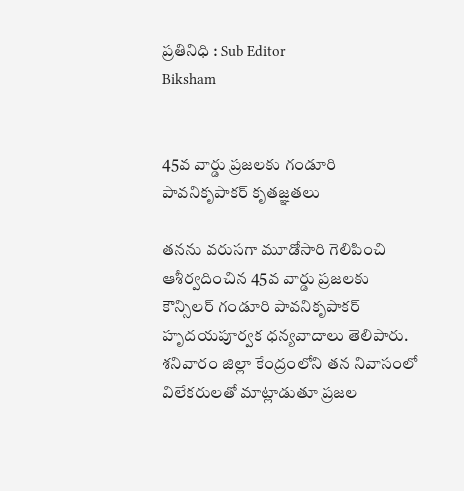ప్రతినిధి : Sub Editor
Biksham


45వ వార్డు ప్రజలకు గండూరి పావనికృపాకర్ కృతజ్ఞతలు

తనను వరుసగా మూడోసారి గెలిపించి ఆశీర్వదించిన 45వ వార్డు ప్రజలకు కౌన్సిలర్ గండూరి పావనికృపాకర్ హృదయపూర్వక ధన్యవాదాలు తెలిపారు. శనివారం జిల్లా కేంద్రంలోని తన నివాసంలో విలేకరులతో మాట్లాడుతూ ప్రజల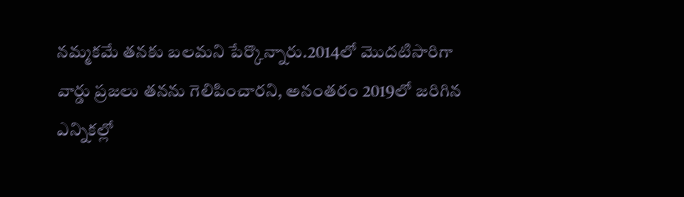నమ్మకమే తనకు బలమని పేర్కొన్నారు.2014లో మొదటిసారిగా వార్డు ప్రజలు తనను గెలిపించారని, అనంతరం 2019లో జరిగిన ఎన్నికల్లో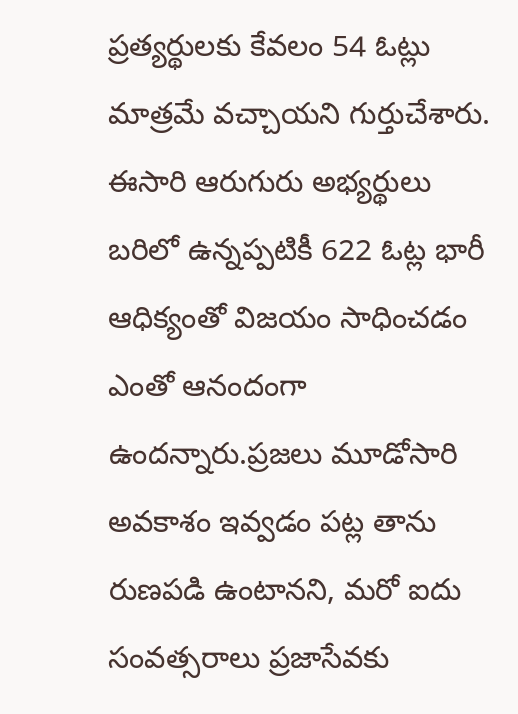ప్రత్యర్థులకు కేవలం 54 ఓట్లు మాత్రమే వచ్చాయని గుర్తుచేశారు. ఈసారి ఆరుగురు అభ్యర్థులు బరిలో ఉన్నప్పటికీ 622 ఓట్ల భారీ ఆధిక్యంతో విజయం సాధించడం ఎంతో ఆనందంగా ఉందన్నారు.ప్రజలు మూడోసారి అవకాశం ఇవ్వడం పట్ల తాను రుణపడి ఉంటానని, మరో ఐదు సంవత్సరాలు ప్రజాసేవకు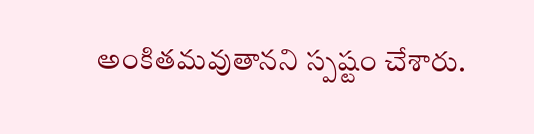అంకితమవుతానని స్పష్టం చేశారు.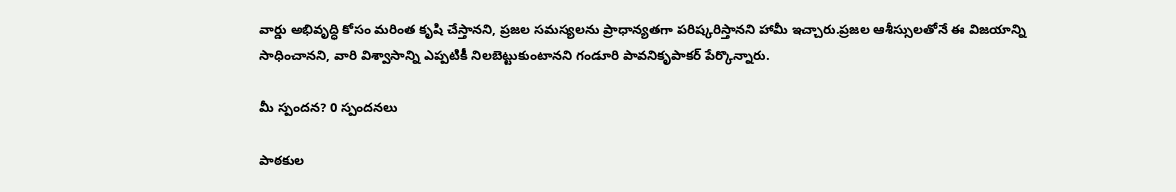వార్డు అభివృద్ధి కోసం మరింత కృషి చేస్తానని, ప్రజల సమస్యలను ప్రాధాన్యతగా పరిష్కరిస్తానని హామీ ఇచ్చారు.ప్రజల ఆశీస్సులతోనే ఈ విజయాన్ని సాధించానని, వారి విశ్వాసాన్ని ఎప్పటికీ నిలబెట్టుకుంటానని గండూరి పావనికృపాకర్ పేర్కొన్నారు.

మీ స్పందన? 0 స్పందనలు

పాఠకుల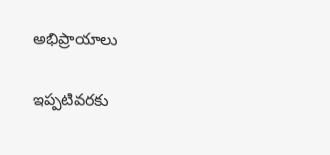అభిప్రాయాలు

ఇప్పటివరకు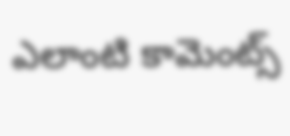ఎలాంటి కామెంట్స్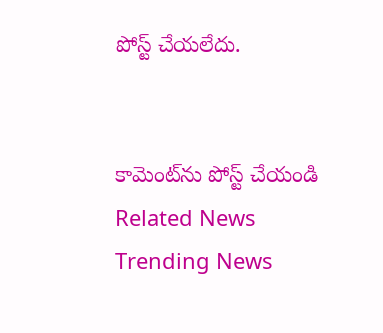పోస్ట్ చేయలేదు.


కామెంట్‌ను పోస్ట్ చేయండి
Related News
Trending News